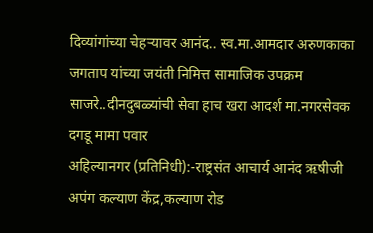दिव्यांगांच्या चेहऱ्यावर आनंद.. स्व.मा.आमदार अरुणकाका जगताप यांच्या जयंती निमित्त सामाजिक उपक्रम साजरे..दीनदुबळ्यांची सेवा हाच खरा आदर्श मा.नगरसेवक दगडू मामा पवार
अहिल्यानगर (प्रतिनिधी):-राष्ट्रसंत आचार्य आनंद ऋषीजी अपंग कल्याण केंद्र,कल्याण रोड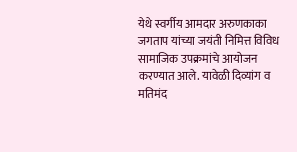येथे स्वर्गीय आमदार अरुणकाका जगताप यांच्या जयंती निमित्त विविध सामाजिक उपक्रमांचे आयोजन करण्यात आले. यावेळी दिव्यांग व मतिमंद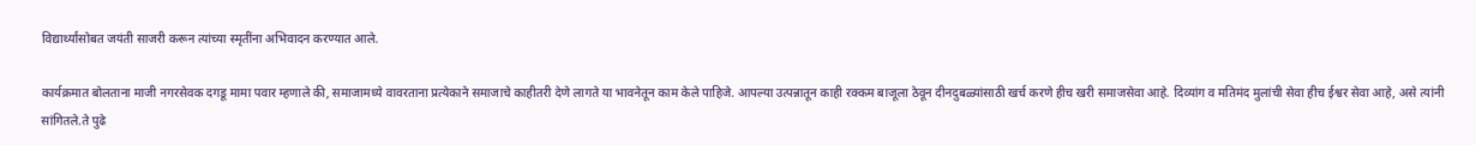विद्यार्थ्यांसोबत जयंती साजरी करून त्यांच्या स्मृतींना अभिवादन करण्यात आले.

कार्यक्रमात बोलताना माजी नगरसेवक दगडू मामा पवार म्हणाले की, समाजामध्ये वावरताना प्रत्येकाने समाजाचे काहीतरी देणे लागते या भावनेतून काम केले पाहिजे. आपल्या उत्पन्नातून काही रक्कम बाजूला ठेवून दीनदुबळ्यांसाठी खर्च करणे हीच खरी समाजसेवा आहे. दिव्यांग व मतिमंद मुलांची सेवा हीच ईश्वर सेवा आहे, असे त्यांनी सांगितले.ते पुढे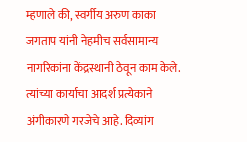म्हणाले की, स्वर्गीय अरुण काका जगताप यांनी नेहमीच सर्वसामान्य नागरिकांना केंद्रस्थानी ठेवून काम केले. त्यांच्या कार्याचा आदर्श प्रत्येकाने अंगीकारणे गरजेचे आहे. दिव्यांग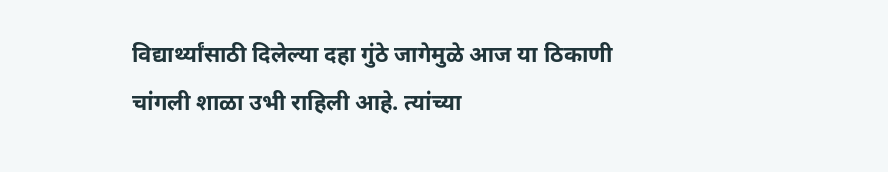विद्यार्थ्यांसाठी दिलेल्या दहा गुंठे जागेमुळे आज या ठिकाणी चांगली शाळा उभी राहिली आहे. त्यांच्या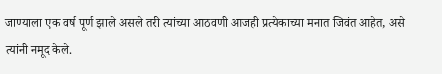जाण्याला एक वर्ष पूर्ण झाले असले तरी त्यांच्या आठवणी आजही प्रत्येकाच्या मनात जिवंत आहेत, असे त्यांनी नमूद केले.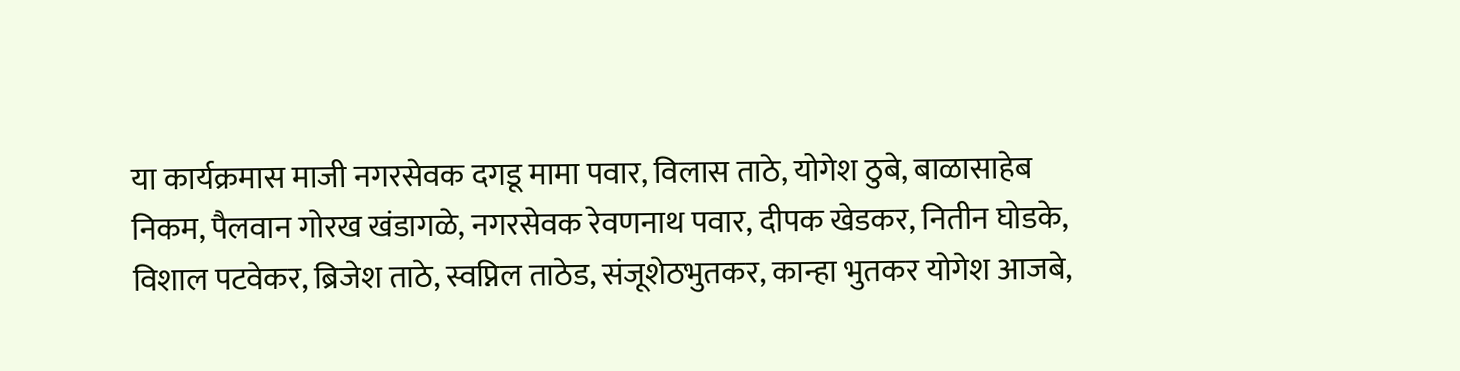या कार्यक्रमास माजी नगरसेवक दगडू मामा पवार, विलास ताठे, योगेश ठुबे, बाळासाहेब निकम, पैलवान गोरख खंडागळे, नगरसेवक रेवणनाथ पवार, दीपक खेडकर, नितीन घोडके, विशाल पटवेकर, ब्रिजेश ताठे, स्वप्निल ताठेड, संजूशेठभुतकर, कान्हा भुतकर योगेश आजबे,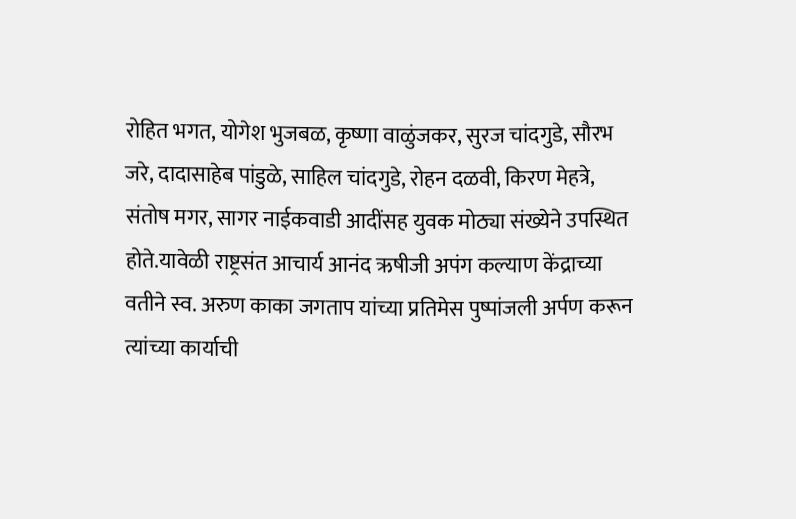रोहित भगत, योगेश भुजबळ, कृष्णा वाळुंजकर, सुरज चांदगुडे, सौरभ जरे, दादासाहेब पांडुळे, साहिल चांदगुडे, रोहन दळवी, किरण मेहत्रे, संतोष मगर, सागर नाईकवाडी आदींसह युवक मोठ्या संख्येने उपस्थित होते.यावेळी राष्ट्रसंत आचार्य आनंद ऋषीजी अपंग कल्याण केंद्राच्या वतीने स्व. अरुण काका जगताप यांच्या प्रतिमेस पुष्पांजली अर्पण करून त्यांच्या कार्याची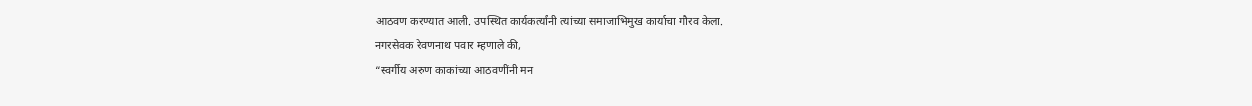आठवण करण्यात आली. उपस्थित कार्यकर्त्यांनी त्यांच्या समाजाभिमुख कार्याचा गौरव केला.
नगरसेवक रेवणनाथ पवार म्हणाले की,
“स्वर्गीय अरुण काकांच्या आठवणींनी मन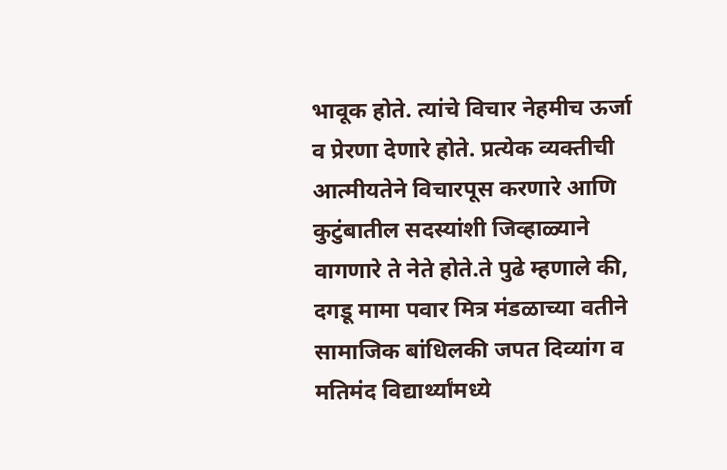भावूक होते. त्यांचे विचार नेहमीच ऊर्जा व प्रेरणा देणारे होते. प्रत्येक व्यक्तीची आत्मीयतेने विचारपूस करणारे आणि कुटुंबातील सदस्यांशी जिव्हाळ्याने वागणारे ते नेते होते.ते पुढे म्हणाले की, दगडू मामा पवार मित्र मंडळाच्या वतीने सामाजिक बांधिलकी जपत दिव्यांग व मतिमंद विद्यार्थ्यांमध्ये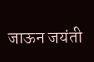जाऊन जयंती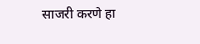साजरी करणे हा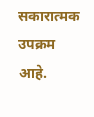सकारात्मक उपक्रम आहे.